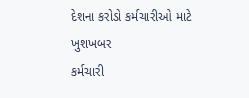દેશના કરોડો કર્મચારીઓ માટે ખુશખબર
કર્મચારી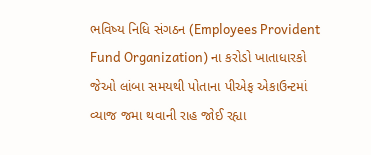ભવિષ્ય નિધિ સંગઠન (Employees Provident Fund Organization) ના કરોડો ખાતાધારકો જેઓ લાંબા સમયથી પોતાના પીએફ એકાઉન્ટમાં વ્યાજ જમા થવાની રાહ જોઈ રહ્યા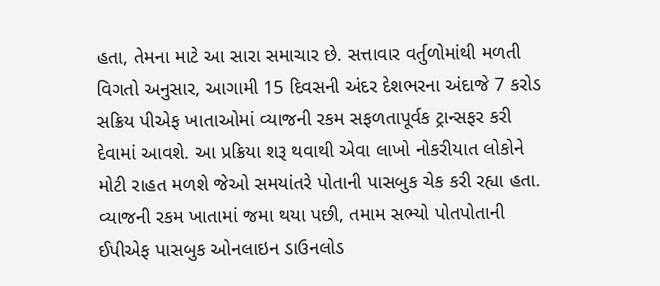હતા, તેમના માટે આ સારા સમાચાર છે. સત્તાવાર વર્તુળોમાંથી મળતી વિગતો અનુસાર, આગામી 15 દિવસની અંદર દેશભરના અંદાજે 7 કરોડ સક્રિય પીએફ ખાતાઓમાં વ્યાજની રકમ સફળતાપૂર્વક ટ્રાન્સફર કરી દેવામાં આવશે. આ પ્રક્રિયા શરૂ થવાથી એવા લાખો નોકરીયાત લોકોને મોટી રાહત મળશે જેઓ સમયાંતરે પોતાની પાસબુક ચેક કરી રહ્યા હતા. વ્યાજની રકમ ખાતામાં જમા થયા પછી, તમામ સભ્યો પોતપોતાની ઈપીએફ પાસબુક ઓનલાઇન ડાઉનલોડ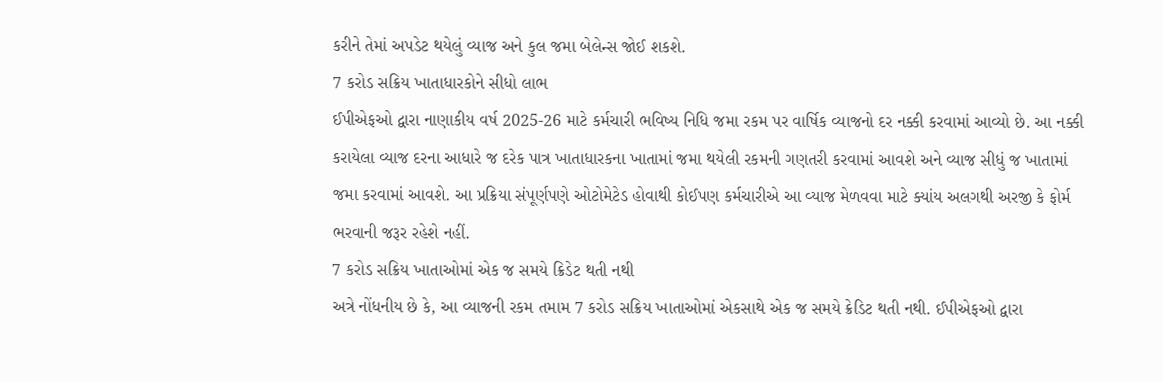કરીને તેમાં અપડેટ થયેલું વ્યાજ અને કુલ જમા બેલેન્સ જોઈ શકશે.
7 કરોડ સક્રિય ખાતાધારકોને સીધો લાભ
ઈપીએફઓ દ્વારા નાણાકીય વર્ષ 2025-26 માટે કર્મચારી ભવિષ્ય નિધિ જમા રકમ પર વાર્ષિક વ્યાજનો દર નક્કી કરવામાં આવ્યો છે. આ નક્કી કરાયેલા વ્યાજ દરના આધારે જ દરેક પાત્ર ખાતાધારકના ખાતામાં જમા થયેલી રકમની ગણતરી કરવામાં આવશે અને વ્યાજ સીધું જ ખાતામાં જમા કરવામાં આવશે. આ પ્રક્રિયા સંપૂર્ણપણે ઓટોમેટેડ હોવાથી કોઈપણ કર્મચારીએ આ વ્યાજ મેળવવા માટે ક્યાંય અલગથી અરજી કે ફોર્મ ભરવાની જરૂર રહેશે નહીં.
7 કરોડ સક્રિય ખાતાઓમાં એક જ સમયે ક્રિડેટ થતી નથી
અત્રે નોંધનીય છે કે, આ વ્યાજની રકમ તમામ 7 કરોડ સક્રિય ખાતાઓમાં એકસાથે એક જ સમયે ક્રેડિટ થતી નથી. ઈપીએફઓ દ્વારા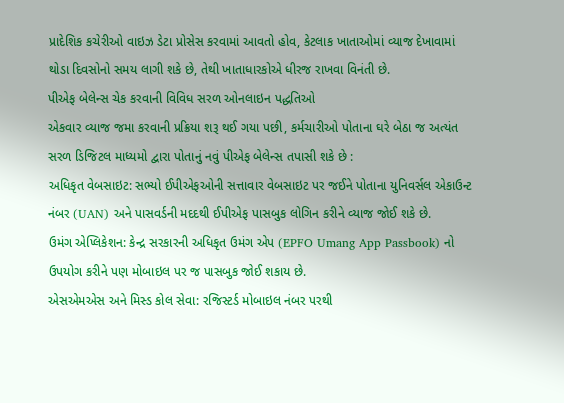પ્રાદેશિક કચેરીઓ વાઇઝ ડેટા પ્રોસેસ કરવામાં આવતો હોવ, કેટલાક ખાતાઓમાં વ્યાજ દેખાવામાં થોડા દિવસોનો સમય લાગી શકે છે, તેથી ખાતાધારકોએ ધીરજ રાખવા વિનંતી છે.
પીએફ બેલેન્સ ચેક કરવાની વિવિધ સરળ ઓનલાઇન પદ્ધતિઓ
એકવાર વ્યાજ જમા કરવાની પ્રક્રિયા શરૂ થઈ ગયા પછી, કર્મચારીઓ પોતાના ઘરે બેઠા જ અત્યંત સરળ ડિજિટલ માધ્યમો દ્વારા પોતાનું નવું પીએફ બેલેન્સ તપાસી શકે છે :
અધિકૃત વેબસાઇટ: સભ્યો ઈપીએફઓની સત્તાવાર વેબસાઇટ પર જઈને પોતાના યુનિવર્સલ એકાઉન્ટ નંબર (UAN) અને પાસવર્ડની મદદથી ઈપીએફ પાસબુક લોગિન કરીને વ્યાજ જોઈ શકે છે.
ઉમંગ એપ્લિકેશન: કેન્દ્ર સરકારની અધિકૃત ઉમંગ એપ (EPFO Umang App Passbook) નો ઉપયોગ કરીને પણ મોબાઇલ પર જ પાસબુક જોઈ શકાય છે.
એસએમએસ અને મિસ્ડ કોલ સેવા: રજિસ્ટર્ડ મોબાઇલ નંબર પરથી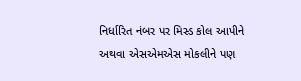નિર્ધારિત નંબર પર મિસ્ડ કોલ આપીને અથવા એસએમએસ મોકલીને પણ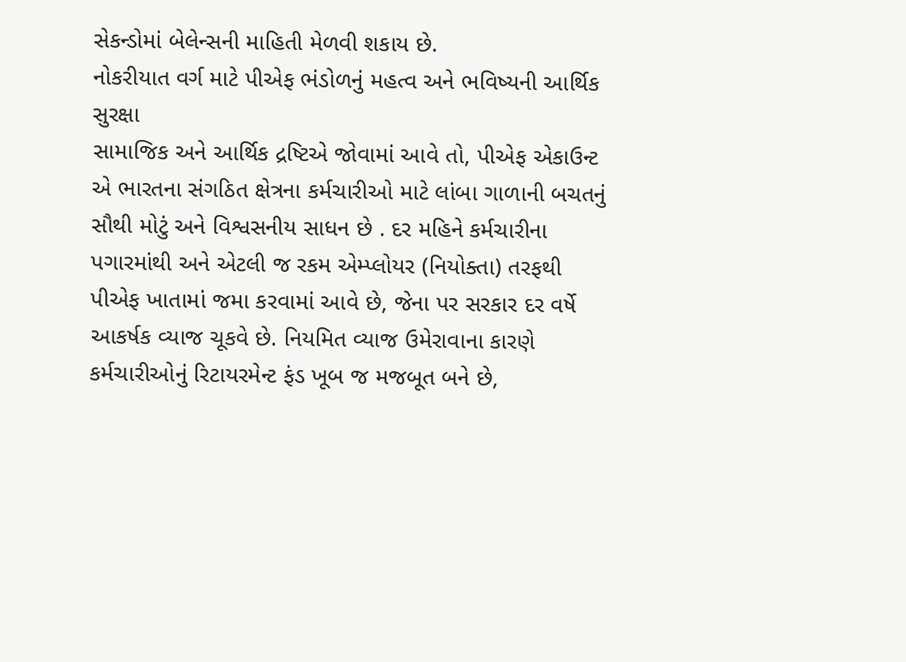સેકન્ડોમાં બેલેન્સની માહિતી મેળવી શકાય છે.
નોકરીયાત વર્ગ માટે પીએફ ભંડોળનું મહત્વ અને ભવિષ્યની આર્થિક સુરક્ષા
સામાજિક અને આર્થિક દ્રષ્ટિએ જોવામાં આવે તો, પીએફ એકાઉન્ટ એ ભારતના સંગઠિત ક્ષેત્રના કર્મચારીઓ માટે લાંબા ગાળાની બચતનું સૌથી મોટું અને વિશ્વસનીય સાધન છે . દર મહિને કર્મચારીના પગારમાંથી અને એટલી જ રકમ એમ્પ્લોયર (નિયોક્તા) તરફથી પીએફ ખાતામાં જમા કરવામાં આવે છે, જેના પર સરકાર દર વર્ષે આકર્ષક વ્યાજ ચૂકવે છે. નિયમિત વ્યાજ ઉમેરાવાના કારણે કર્મચારીઓનું રિટાયરમેન્ટ ફંડ ખૂબ જ મજબૂત બને છે,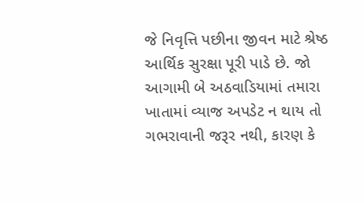જે નિવૃત્તિ પછીના જીવન માટે શ્રેષ્ઠ આર્થિક સુરક્ષા પૂરી પાડે છે. જો આગામી બે અઠવાડિયામાં તમારા ખાતામાં વ્યાજ અપડેટ ન થાય તો ગભરાવાની જરૂર નથી, કારણ કે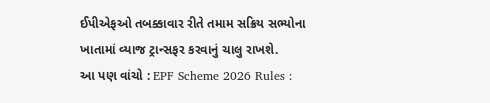ઈપીએફઓ તબક્કાવાર રીતે તમામ સક્રિય સભ્યોના ખાતામાં વ્યાજ ટ્રાન્સફર કરવાનું ચાલુ રાખશે.
આ પણ વાંચો : EPF Scheme 2026 Rules :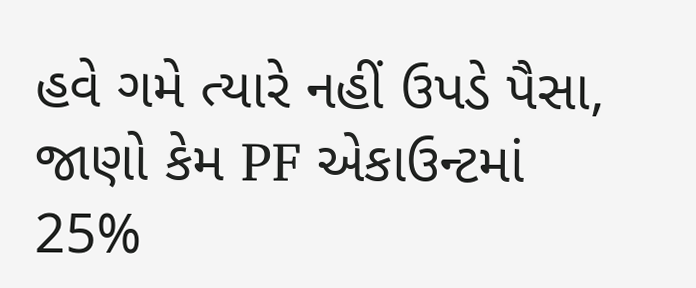હવે ગમે ત્યારે નહીં ઉપડે પૈસા, જાણો કેમ PF એકાઉન્ટમાં 25%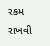રકમ રાખવી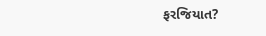ફરજિયાત?